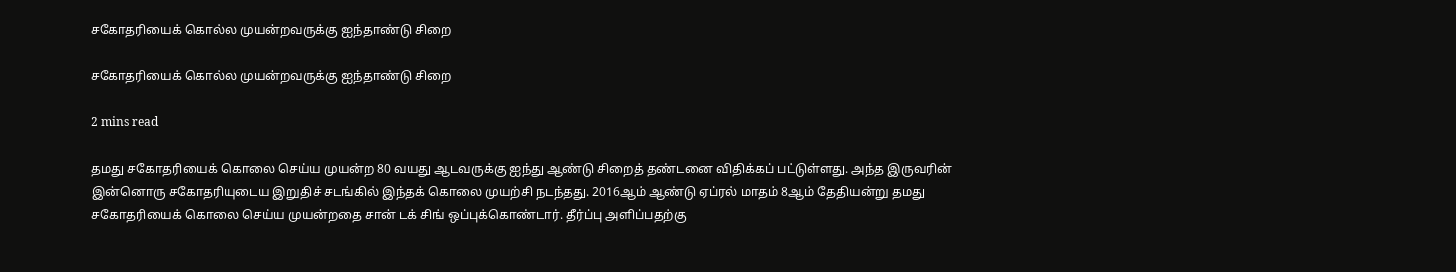சகோதரியைக் கொல்ல முயன்றவருக்கு ஐந்தாண்டு சிறை

சகோதரியைக் கொல்ல முயன்றவருக்கு ஐந்தாண்டு சிறை

2 mins read

தமது சகோதரியைக் கொலை செய்ய முயன்ற 80 வயது ஆடவருக்கு ஐந்து ஆண்டு சிறைத் தண்டனை விதிக்கப் பட்டுள்ளது. அந்த இருவரின் இன்னொரு சகோதரியுடைய இறுதிச் சடங்கில் இந்தக் கொலை முயற்சி நடந்தது. 2016ஆம் ஆண்டு ஏப்ரல் மாதம் 8ஆம் தேதியன்று தமது சகோதரியைக் கொலை செய்ய முயன்றதை சான் டக் சிங் ஒப்புக்கொண்டார். தீர்ப்பு அளிப்பதற்கு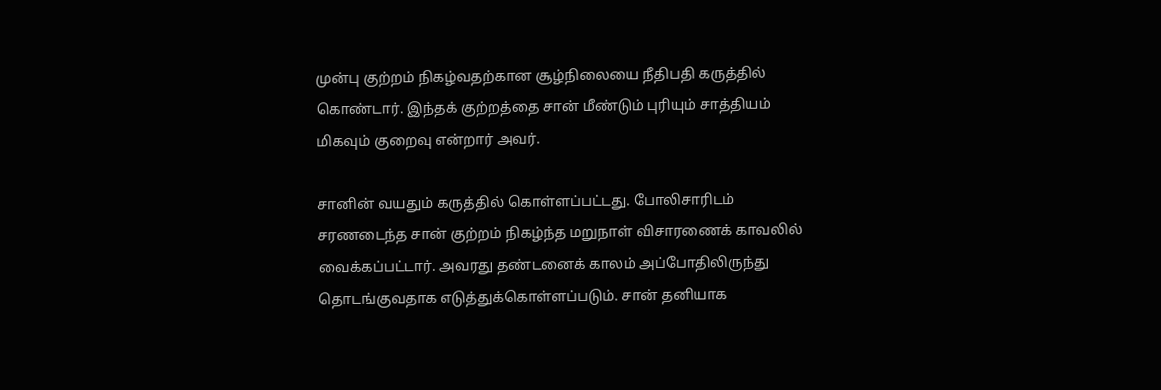முன்பு குற்றம் நிகழ்வதற்கான சூழ்நிலையை நீதிபதி கருத்தில் கொண்டார். இந்தக் குற்றத்தை சான் மீண்டும் புரியும் சாத்தியம் மிகவும் குறைவு என்றார் அவர்.

சானின் வயதும் கருத்தில் கொள்ளப்பட்டது. போலிசாரிடம் சரணடைந்த சான் குற்றம் நிகழ்ந்த மறுநாள் விசாரணைக் காவலில் வைக்கப்பட்டார். அவரது தண்டனைக் காலம் அப்போதிலிருந்து தொடங்குவதாக எடுத்துக்கொள்ளப்படும். சான் தனியாக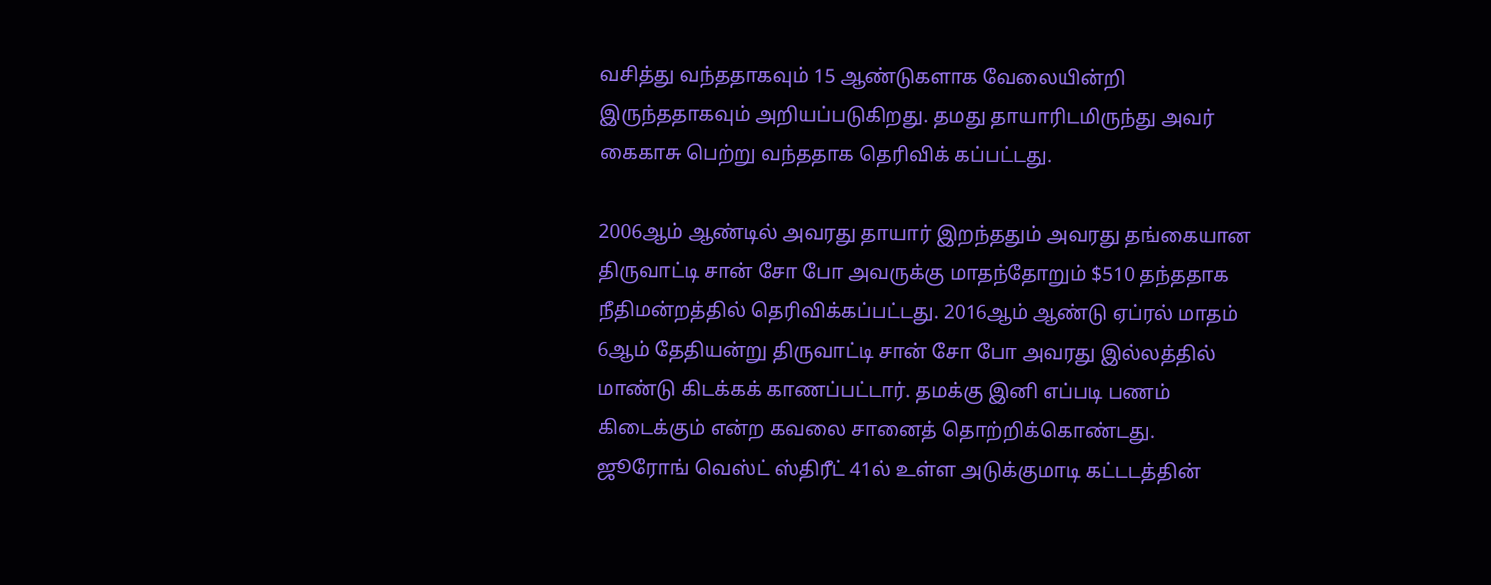வசித்து வந்ததாகவும் 15 ஆண்டுகளாக வேலையின்றி இருந்ததாகவும் அறியப்படுகிறது. தமது தாயாரிடமிருந்து அவர் கைகாசு பெற்று வந்ததாக தெரிவிக் கப்பட்டது.

2006ஆம் ஆண்டில் அவரது தாயார் இறந்ததும் அவரது தங்கையான திருவாட்டி சான் சோ போ அவருக்கு மாதந்தோறும் $510 தந்ததாக நீதிமன்றத்தில் தெரிவிக்கப்பட்டது. 2016ஆம் ஆண்டு ஏப்ரல் மாதம் 6ஆம் தேதியன்று திருவாட்டி சான் சோ போ அவரது இல்லத்தில் மாண்டு கிடக்கக் காணப்பட்டார். தமக்கு இனி எப்படி பணம் கிடைக்கும் என்ற கவலை சானைத் தொற்றிக்கொண்டது. ஜூரோங் வெஸ்ட் ஸ்திரீட் 41ல் உள்ள அடுக்குமாடி கட்டடத்தின்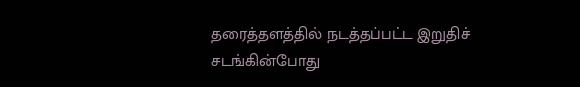தரைத்தளத்தில் நடத்தப்பட்ட இறுதிச் சடங்கின்போது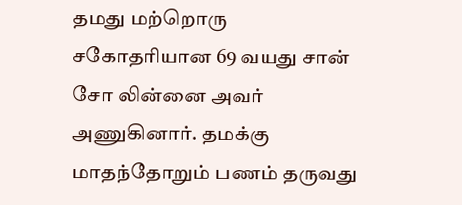தமது மற்றொரு சகோதரியான 69 வயது சான் சோ லின்னை அவர் அணுகினார். தமக்கு மாதந்தோறும் பணம் தருவது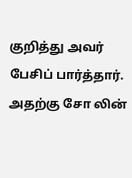குறித்து அவர் பேசிப் பார்த்தார். அதற்கு சோ லின்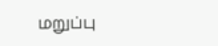மறுப்பு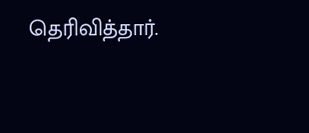தெரிவித்தார்.